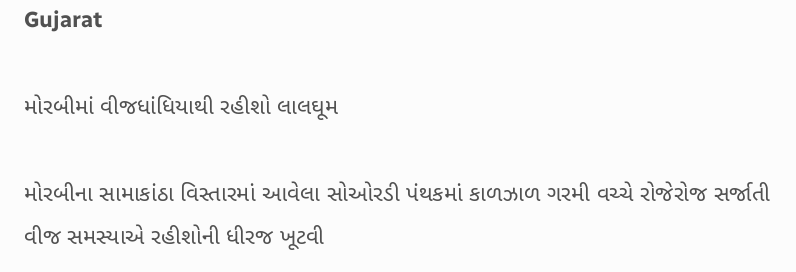Gujarat

મોરબીમાં વીજધાંધિયાથી રહીશો લાલઘૂમ

મોરબીના સામાકાંઠા વિસ્તારમાં આવેલા સોઓરડી પંથકમાં કાળઝાળ ગરમી વચ્ચે રોજેરોજ સર્જાતી વીજ સમસ્યાએ રહીશોની ધીરજ ખૂટવી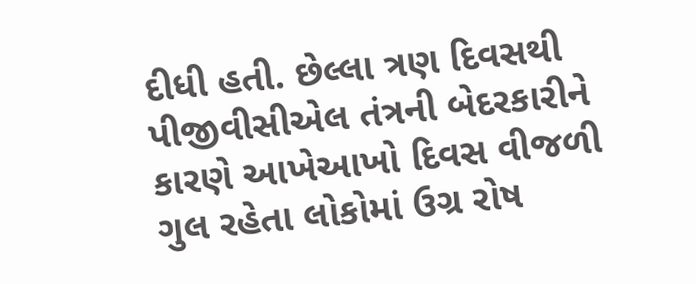દીધી હતી. છેલ્લા ત્રણ દિવસથી પીજીવીસીએલ તંત્રની બેદરકારીને કારણે આખેઆખો દિવસ વીજળી ગુલ રહેતા લોકોમાં ઉગ્ર રોષ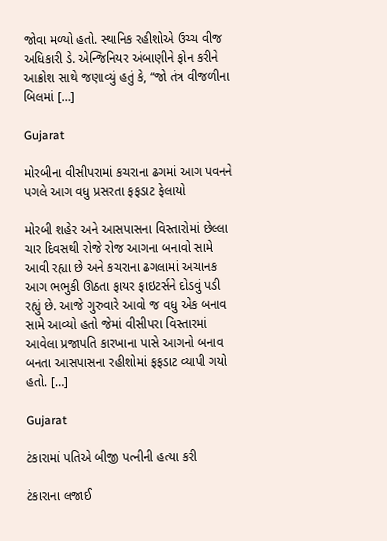જોવા મળ્યો હતો. સ્થાનિક રહીશોએ ઉચ્ચ વીજ અધિકારી ડે. એન્જિનિયર અંબાણીને ફોન કરીને આક્રોશ સાથે જણાવ્યું હતું કે, “જો તંત્ર વીજળીના બિલમાં […]

Gujarat

મોરબીના વીસીપરામાં કચરાના ઢગમાં આગ પવનને પગલે આગ વધુ પ્રસરતા ફફડાટ ફેલાયો

મોરબી શહેર અને આસપાસના વિસ્તારોમાં છેલ્લા ચાર દિવસથી રોજે રોજ આગના બનાવો સામે આવી રહ્યા છે અને કચરાના ઢગલામાં અચાનક આગ ભભુકી ઊઠતા ફાયર ફાઇટર્સને દોડવું પડી રહ્યું છે. આજે ગુરુવારે આવો જ વધુ એક બનાવ સામે આવ્યો હતો જેમાં વીસીપરા વિસ્તારમાં આવેલા પ્રજાપતિ કારખાના પાસે આગનો બનાવ બનતા આસપાસના રહીશોમાં ફફડાટ વ્યાપી ગયો હતો. […]

Gujarat

ટંકારામાં પતિએ બીજી પત્નીની હત્યા કરી

ટંકારાના લજાઈ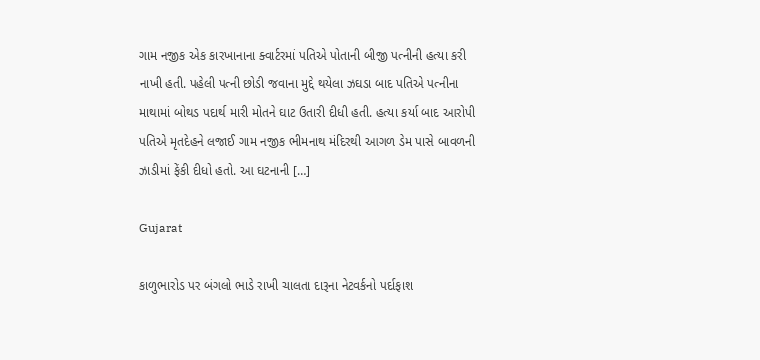ગામ નજીક એક કારખાનાના ક્વાર્ટરમાં પતિએ પોતાની બીજી પત્નીની હત્યા કરી નાખી હતી. પહેલી પત્ની છોડી જવાના મુદ્દે થયેલા ઝઘડા બાદ પતિએ પત્નીના માથામાં બોથડ પદાર્થ મારી મોતને ઘાટ ઉતારી દીધી હતી. હત્યા કર્યા બાદ આરોપી પતિએ મૃતદેહને લજાઈ ગામ નજીક ભીમનાથ મંદિરથી આગળ ડેમ પાસે બાવળની ઝાડીમાં ફેંકી દીધો હતો. આ ઘટનાની […]

Gujarat

કાળુભારોડ પર બંગલો ભાડે રાખી ચાલતા દારૂના નેટવર્કનો પર્દાફાશ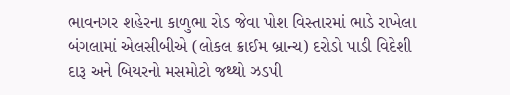ભાવનગર શહેરના કાળુભા રોડ જેવા પોશ વિસ્તારમાં ભાડે રાખેલા બંગલામાં એલસીબીએ (લોકલ ક્રાઈમ બ્રાન્ચ) દરોડો પાડી વિદેશી દારૂ અને બિયરનો મસમોટો જથ્થો ઝડપી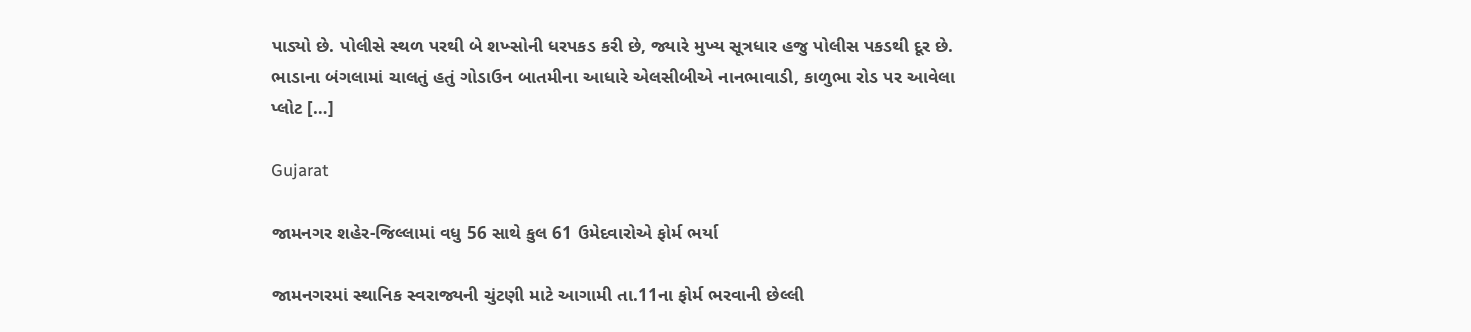પાડ્યો છે. પોલીસે સ્થળ પરથી બે શખ્સોની ધરપકડ કરી છે, જ્યારે મુખ્ય સૂત્રધાર હજુ પોલીસ પકડથી દૂર છે. ભાડાના બંગલામાં ચાલતું હતું ગોડાઉન બાતમીના આધારે એલસીબીએ નાનભાવાડી, કાળુભા રોડ પર આવેલા પ્લોટ […]

Gujarat

જામનગર શહેર-જિલ્લામાં વધુ 56 સાથે કુલ 61 ઉમેદવારોએ ફોર્મ ભર્યા

જામનગરમાં સ્થાનિક સ્વરાજ્યની ચુંટણી માટે આગામી તા.11ના ફોર્મ ભરવાની છેલ્લી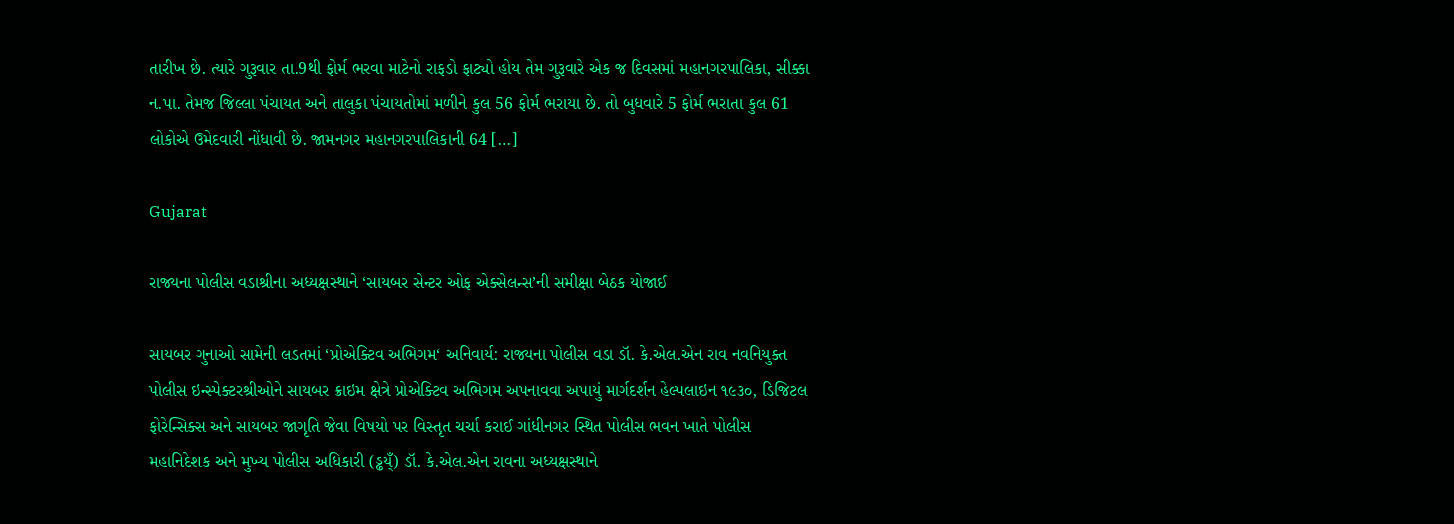તારીખ છે. ત્યારે ગુરૂવાર તા.9થી ફોર્મ ભરવા માટેનો રાફડો ફાટ્યો હોય તેમ ગુરૂવારે એક જ દિવસમાં મહાનગરપાલિકા, સીક્કા ન.પા. તેમજ જિલ્લા પંચાયત અને તાલુકા પંચાયતોમાં મળીને કુલ 56 ફોર્મ ભરાયા છે. તો બુધવારે 5 ફોર્મ ભરાતા કુલ 61 લોકોએ ઉમેદવારી નોંધાવી છે. જામનગર મહાનગરપાલિકાની 64 […]

Gujarat

રાજ્યના પોલીસ વડાશ્રીના અધ્યક્ષસ્થાને ‘સાયબર સેન્ટર ઓફ એક્સેલન્સ’ની સમીક્ષા બેઠક યોજાઈ

સાયબર ગુનાઓ સામેની લડતમાં ‘પ્રોએક્ટિવ અભિગમ‘ અનિવાર્ય: રાજ્યના પોલીસ વડા ડૉ. કે.એલ.એન રાવ નવનિયુક્ત પોલીસ ઇન્સ્પેક્ટરશ્રીઓને સાયબર ક્રાઇમ ક્ષેત્રે પ્રોએક્ટિવ અભિગમ અપનાવવા અપાયું માર્ગદર્શન હેલ્પલાઇન ૧૯૩૦, ડિજિટલ ફોરેન્સિક્સ અને સાયબર જાગૃતિ જેવા વિષયો પર વિસ્તૃત ચર્ચા કરાઈ ગાંધીનગર સ્થિત પોલીસ ભવન ખાતે પોલીસ મહાનિદેશક અને મુખ્ય પોલીસ અધિકારી (ડ્ઢય્ઁ) ડૉ. કે.એલ.એન રાવના અધ્યક્ષસ્થાને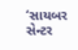‘સાયબર સેન્ટર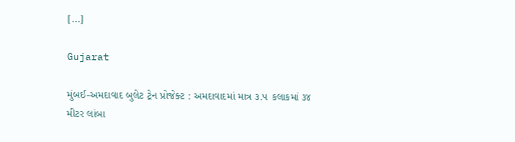[…]

Gujarat

મુંબઈ-અમદાવાદ બુલેટ ટ્રેન પ્રોજેક્ટ : અમદાવાદમાં માત્ર ૩.૫ કલાકમાં ૩૪ મીટર લાંબા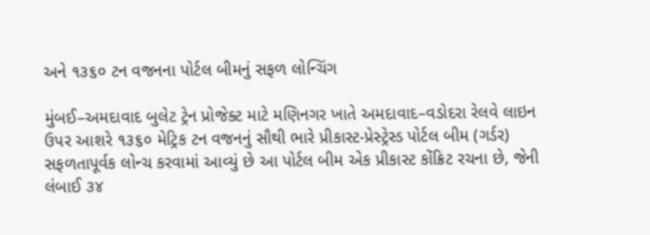અને ૧૩૬૦ ટન વજનના પોર્ટલ બીમનું સફળ લોન્ચિંગ

મુંબઈ–અમદાવાદ બુલેટ ટ્રેન પ્રોજેક્ટ માટે મણિનગર ખાતે અમદાવાદ–વડોદરા રેલવે લાઇન ઉપર આશરે ૧૩૬૦ મેટ્રિક ટન વજનનું સૌથી ભારે પ્રીકાસ્ટ-પ્રેસ્ટ્રેસ્ડ પોર્ટલ બીમ (ગર્ડર) સફળતાપૂર્વક લોન્ચ કરવામાં આવ્યું છે આ પોર્ટલ બીમ એક પ્રીકાસ્ટ કોંક્રિટ રચના છે, જેની લંબાઈ ૩૪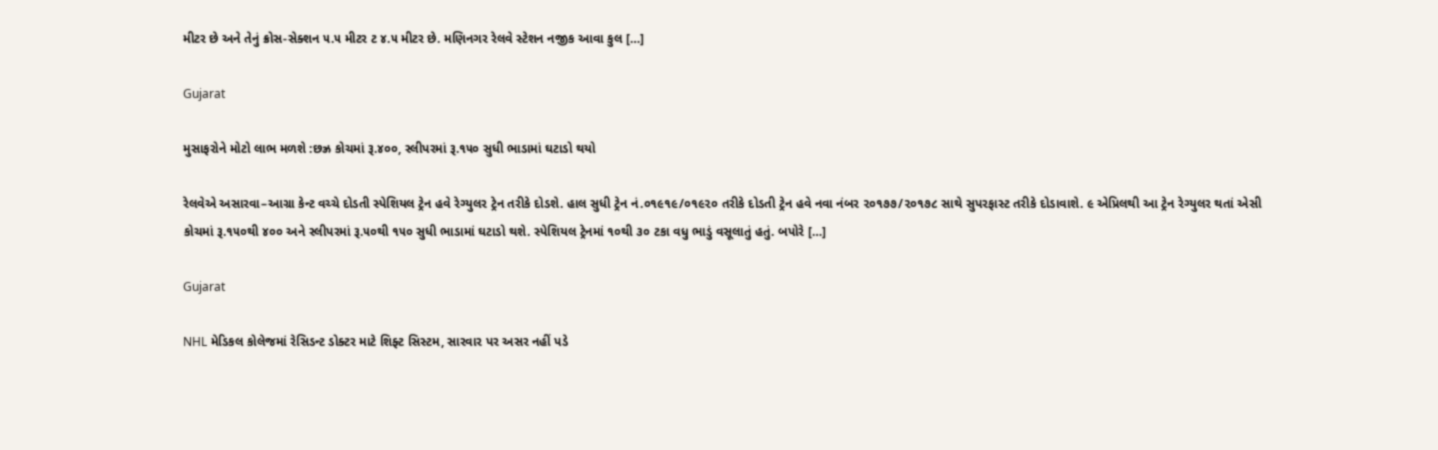મીટર છે અને તેનું ક્રોસ-સેક્શન ૫.૫ મીટર ટ ૪.૫ મીટર છે. મણિનગર રેલવે સ્ટેશન નજીક આવા કુલ […]

Gujarat

મુસાફરોને મોટો લાભ મળશે :છઝ્ર કોચમાં રૂ.૪૦૦, સ્લીપરમાં રૂ.૧૫૦ સુધી ભાડામાં ઘટાડો થયો

રેલવેએ અસારવા–આગ્રા કેન્ટ વચ્ચે દોડતી સ્પેશિયલ ટ્રેન હવે રેગ્યુલર ટ્રેન તરીકે દોડશે. હાલ સુધી ટ્રેન નં.૦૧૯૧૯/૦૧૯૨૦ તરીકે દોડતી ટ્રેન હવે નવા નંબર ૨૦૧૭૭/૨૦૧૭૮ સાથે સુપરફાસ્ટ તરીકે દોડાવાશે. ૯ એપ્રિલથી આ ટ્રેન રેગ્યુલર થતાં એસી કોચમાં રૂ.૧૫૦થી ૪૦૦ અને સ્લીપરમાં રૂ.૫૦થી ૧૫૦ સુધી ભાડામાં ઘટાડો થશે. સ્પેશિયલ ટ્રેનમાં ૧૦થી ૩૦ ટકા વધુ ભાડું વસૂલાતું હતું. બપોરે […]

Gujarat

NHL મેડિકલ કોલેજમાં રેસિડન્ટ ડોક્ટર માટે શિફ્ટ સિસ્ટમ, સારવાર પર અસર નહીં પડે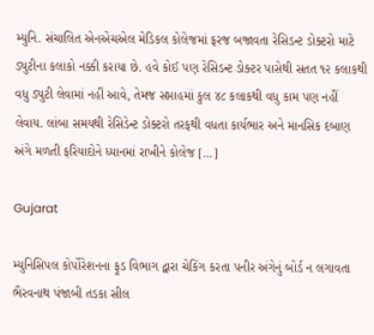મ્યુનિ. સંચાલિત એનએચએલ મેડિકલ કોલેજમાં ફરજ બજાવતા રેસિડન્ટ ડોક્ટરો માટે ડ્યુટીના કલાકો નક્કી કરાયા છે. હવે કોઈ પણ રેસિડન્ટ ડોક્ટર પાસેથી સતત ૧૨ કલાકથી વધુ ડ્યુટી લેવામાં નહીં આવે, તેમજ સપ્તાહમાં કુલ ૪૮ કલાકથી વધુ કામ પણ નહીં લેવાય. લાંબા સમયથી રેસિડેન્ટ ડોક્ટરો તરફથી વધતા કાર્યભાર અને માનસિક દબાણ અંગે મળતી ફરિયાદોને ધ્યાનમાં રાખીને કોલેજ […]

Gujarat

મ્યુનિસિપલ કોર્પોરેશનના ફૂડ વિભાગ દ્વારા ચેકિંગ કરતા પનીર અંગેનું બોર્ડ ન લગાવતા ભૈરવનાથ પંજાબી તડકા સીલ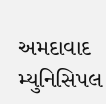અમદાવાદ મ્યુનિસિપલ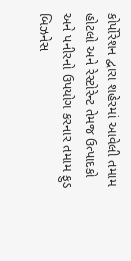કોર્પોરેશન દ્વારા શહેરમાં આવેલી તમામ હોટલો અને રેસ્ટોરેન્ટ તેમજ ઉત્પાદકો અને પનીરનો ઉપયોગ કરનાર તમામ ફુડ બિઝનેસ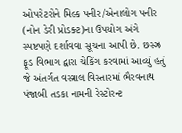ઓપરેટરોને મિલ્ક પનીર/એનાલોગ પનીર (નોન ડેરી પ્રોડક્ટ)ના ઉપયોગ અંગે સ્પષ્ટપણે દર્શાવવા સૂચના આપી છે. છસ્ઝ્ર ફૂડ વિભાગ દ્વારા ચેકિંગ કરવામાં આવ્યું હતું જે અંતર્ગત વસ્ત્રાલ વિસ્તારમાં ભૈરવનાથ પંજાબી તડકા નામની રેસ્ટોરન્ટ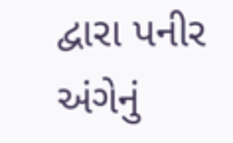દ્વારા પનીર અંગેનું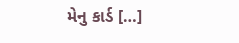મેનુ કાર્ડ […]